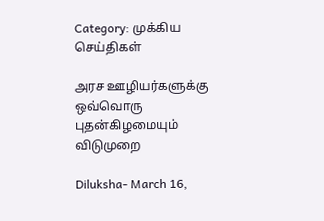Category: முக்கிய செய்திகள்

அரச ஊழியர்களுக்கு ஒவ்வொரு புதன்கிழமையும் விடுமுறை

Diluksha- March 16,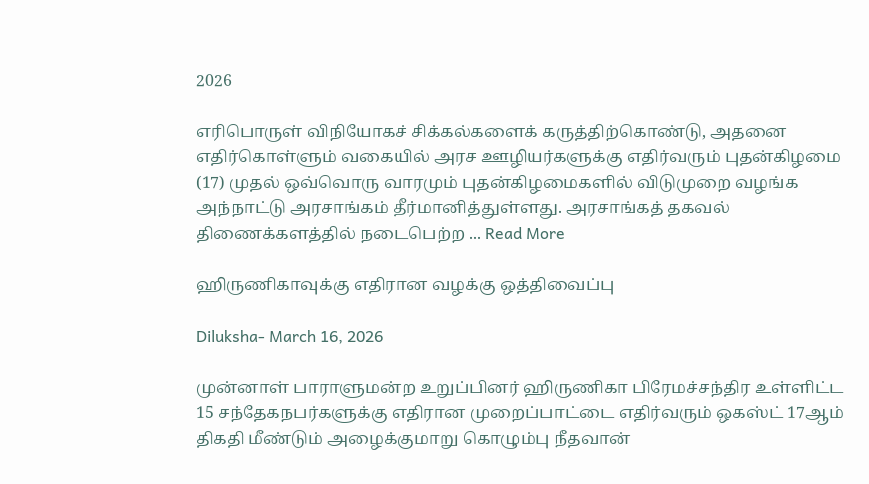2026

எரிபொருள் விநியோகச் சிக்கல்களைக் கருத்திற்கொண்டு, அதனை எதிர்கொள்ளும் வகையில் அரச ஊழியர்களுக்கு எதிர்வரும் புதன்கிழமை (17) முதல் ஒவ்வொரு வாரமும் புதன்கிழமைகளில் விடுமுறை வழங்க அந்நாட்டு அரசாங்கம் தீர்மானித்துள்ளது. அரசாங்கத் தகவல் திணைக்களத்தில் நடைபெற்ற ... Read More

ஹிருணிகாவுக்கு எதிரான வழக்கு ஒத்திவைப்பு

Diluksha- March 16, 2026

முன்னாள் பாராளுமன்ற உறுப்பினர் ஹிருணிகா பிரேமச்சந்திர உள்ளிட்ட 15 சந்தேகநபர்களுக்கு எதிரான முறைப்பாட்டை எதிர்வரும் ஒகஸ்ட் 17ஆம் திகதி மீண்டும் அழைக்குமாறு கொழும்பு நீதவான்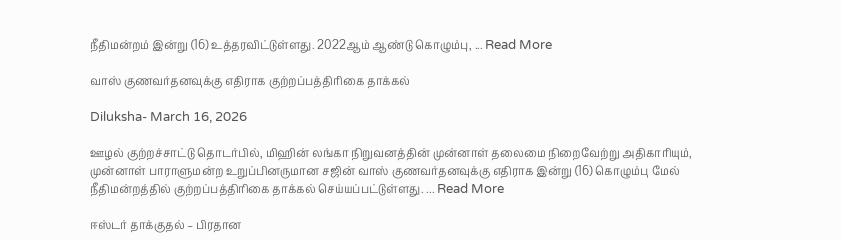நீதிமன்றம் இன்று (16) உத்தரவிட்டுள்ளது. 2022ஆம் ஆண்டு கொழும்பு, ... Read More

வாஸ் குணவர்தனவுக்கு எதிராக குற்றப்பத்திரிகை தாக்கல்

Diluksha- March 16, 2026

ஊழல் குற்றச்சாட்டு தொடர்பில், மிஹின் லங்கா நிறுவனத்தின் முன்னாள் தலைமை நிறைவேற்று அதிகாரியும், முன்னாள் பாராளுமன்ற உறுப்பினருமான சஜின் வாஸ் குணவர்தனவுக்கு எதிராக இன்று (16) கொழும்பு மேல் நீதிமன்றத்தில் குற்றப்பத்திரிகை தாக்கல் செய்யப்பட்டுள்ளது. ... Read More

ஈஸ்டர் தாக்குதல் – பிரதான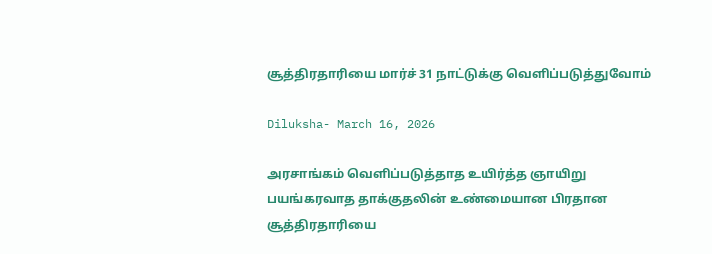சூத்திரதாரியை மார்ச் 31 நாட்டுக்கு வெளிப்படுத்துவோம்

Diluksha- March 16, 2026

அரசாங்கம் வெளிப்படுத்தாத உயிர்த்த ஞாயிறு பயங்கரவாத தாக்குதலின் உண்மையான பிரதான சூத்திரதாரியை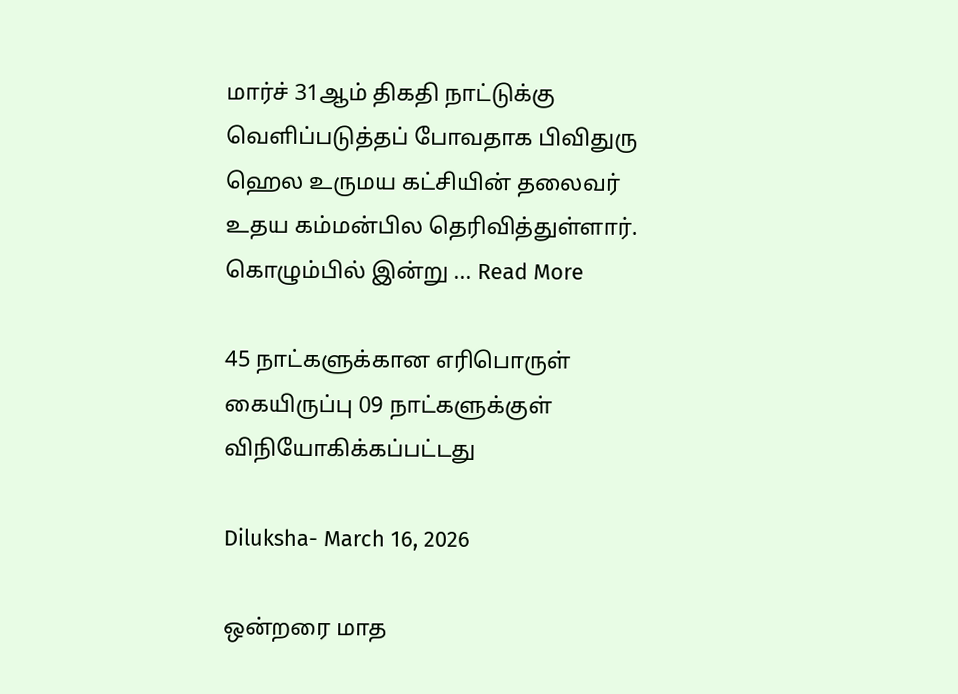மார்ச் 31ஆம் திகதி நாட்டுக்கு வெளிப்படுத்தப் போவதாக பிவிதுரு ஹெல உருமய கட்சியின் தலைவர் உதய கம்மன்பில தெரிவித்துள்ளார். கொழும்பில் இன்று ... Read More

45 நாட்களுக்கான எரிபொருள் கையிருப்பு 09 நாட்களுக்குள் விநியோகிக்கப்பட்டது

Diluksha- March 16, 2026

ஒன்றரை மாத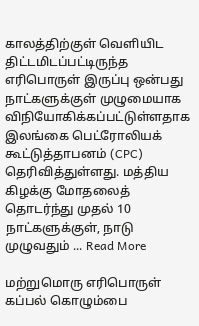காலத்திற்குள் வெளியிட திட்டமிடப்பட்டிருந்த எரிபொருள் இருப்பு ஒன்பது நாட்களுக்குள் முழுமையாக விநியோகிக்கப்பட்டுள்ளதாக இலங்கை பெட்ரோலியக் கூட்டுத்தாபனம் (CPC) தெரிவித்துள்ளது. மத்திய கிழக்கு மோதலைத் தொடர்ந்து முதல் 10 நாட்களுக்குள், நாடு முழுவதும் ... Read More

மற்றுமொரு எரிபொருள் கப்பல் கொழும்பை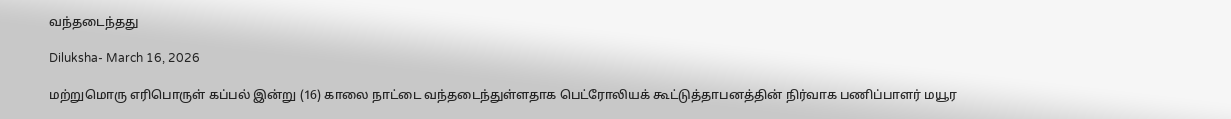வந்தடைந்தது

Diluksha- March 16, 2026

மற்றுமொரு எரிபொருள் கப்பல் இன்று (16) காலை நாட்டை வந்தடைந்துள்ளதாக பெட்ரோலியக் கூட்டுத்தாபனத்தின் நிர்வாக பணிப்பாளர் மயூர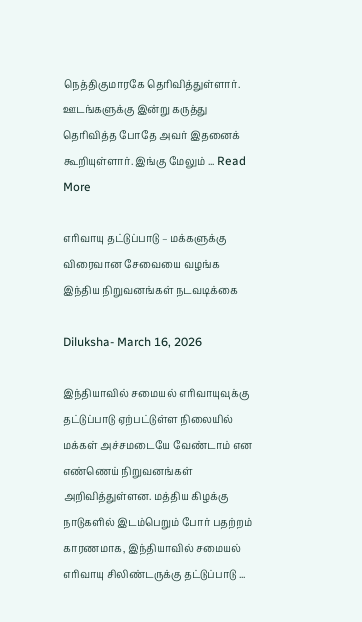நெத்திகுமாரகே தெரிவித்துள்ளார். ஊடங்களுக்கு இன்று கருத்து தெரிவித்த போதே அவர் இதனைக் கூறியுள்ளார். இங்கு மேலும் ... Read More

எரிவாயு தட்டுப்பாடு – மக்களுக்கு விரைவான சேவையை வழங்க இந்திய நிறுவனங்கள் நடவடிக்கை

Diluksha- March 16, 2026

இந்தியாவில் சமையல் எரிவாயுவுக்கு தட்டுப்பாடு ஏற்பட்டுள்ள நிலையில் மக்கள் அச்சமடையே வேண்டாம் என எண்ணெய் நிறுவனங்கள் அறிவித்துள்ளன. மத்திய கிழக்கு நாடுகளில் இடம்பெறும் போர் பதற்றம் காரணமாக, இந்தியாவில் சமையல் எரிவாயு சிலிண்டருக்கு தட்டுப்பாடு ...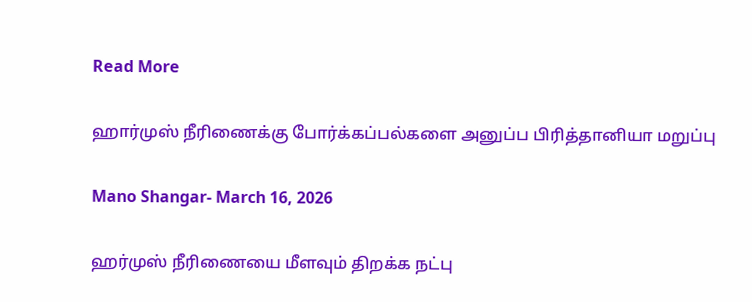Read More

ஹார்முஸ் நீரிணைக்கு போர்க்கப்பல்களை அனுப்ப பிரித்தானியா மறுப்பு

Mano Shangar- March 16, 2026

ஹர்முஸ் நீரிணையை மீளவும் திறக்க நட்பு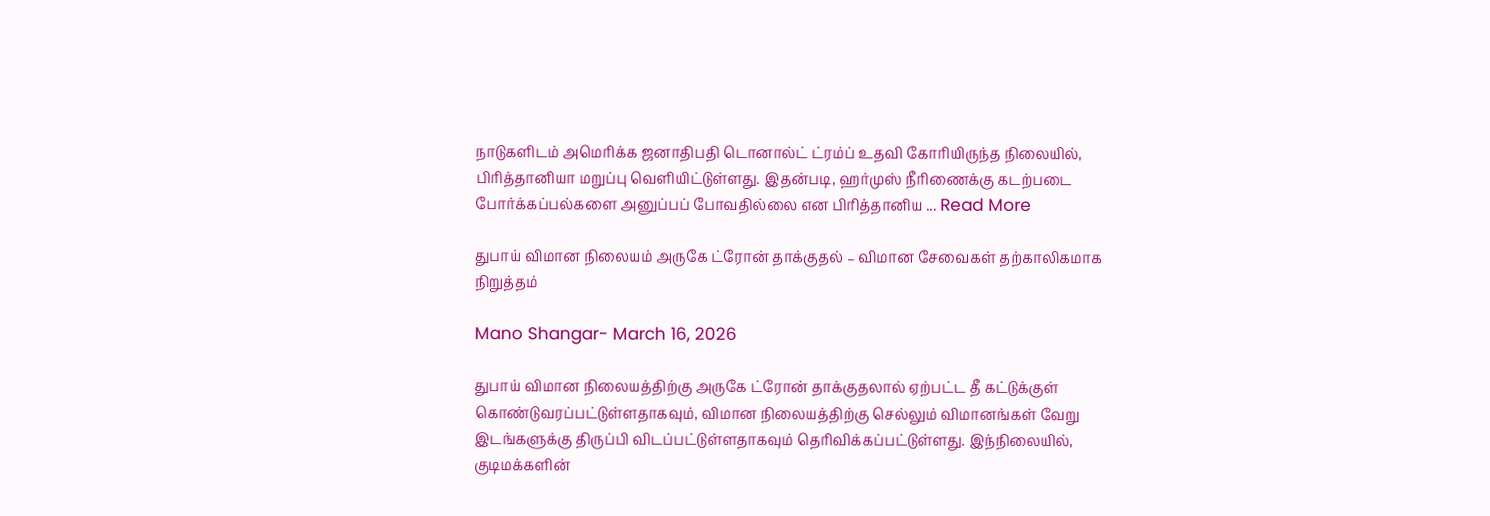நாடுகளிடம் அமெரிக்க ஜனாதிபதி டொனால்ட் ட்ரம்ப் உதவி கோரியிருந்த நிலையில், பிரித்தானியா மறுப்பு வெளியிட்டுள்ளது. இதன்படி, ஹர்முஸ் நீரிணைக்கு கடற்படை போர்க்கப்பல்களை அனுப்பப் போவதில்லை என பிரித்தானிய ... Read More

துபாய் விமான நிலையம் அருகே ட்ரோன் தாக்குதல் – விமான சேவைகள் தற்காலிகமாக நிறுத்தம்

Mano Shangar- March 16, 2026

துபாய் விமான நிலையத்திற்கு அருகே ட்ரோன் தாக்குதலால் ஏற்பட்ட தீ கட்டுக்குள் கொண்டுவரப்பட்டுள்ளதாகவும், விமான நிலையத்திற்கு செல்லும் விமானங்கள் வேறு இடங்களுக்கு திருப்பி விடப்பட்டுள்ளதாகவும் தெரிவிக்கப்பட்டுள்ளது. இந்நிலையில், குடிமக்களின்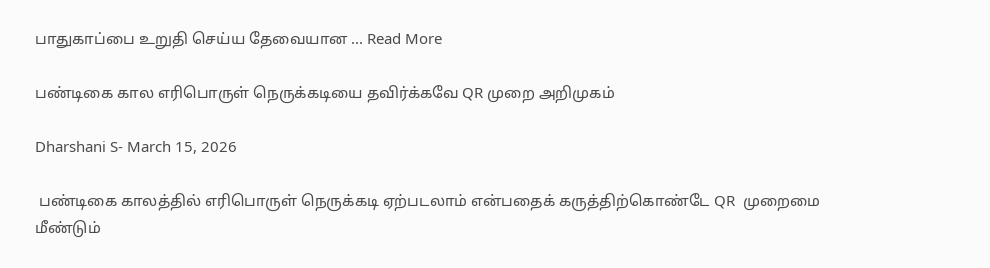பாதுகாப்பை உறுதி செய்ய தேவையான ... Read More

பண்டிகை கால எரிபொருள் நெருக்கடியை தவிர்க்கவே QR முறை அறிமுகம்

Dharshani S- March 15, 2026

 பண்டிகை காலத்தில் எரிபொருள் நெருக்கடி ஏற்படலாம் என்பதைக் கருத்திற்கொண்டே QR  முறைமை மீண்டும்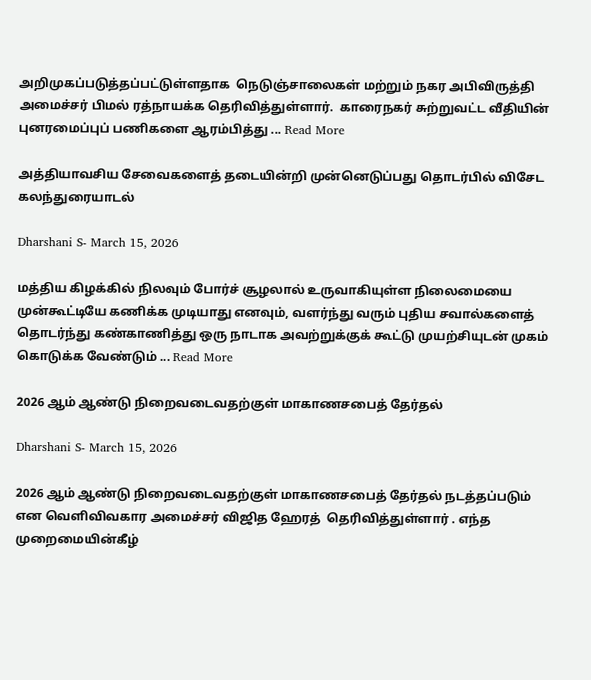அறிமுகப்படுத்தப்பட்டுள்ளதாக  நெடுஞ்சாலைகள் மற்றும் நகர அபிவிருத்தி  அமைச்சர் பிமல் ரத்நாயக்க தெரிவித்துள்ளார்.  காரைநகர் சுற்றுவட்ட வீதியின் புனரமைப்புப் பணிகளை ஆரம்பித்து ... Read More

அத்தியாவசிய சேவைகளைத் தடையின்றி முன்னெடுப்பது தொடர்பில் விசேட கலந்துரையாடல்

Dharshani S- March 15, 2026

மத்திய கிழக்கில் நிலவும் போர்ச் சூழலால் உருவாகியுள்ள நிலைமையை முன்கூட்டியே கணிக்க முடியாது எனவும், வளர்ந்து வரும் புதிய சவால்களைத் தொடர்ந்து கண்காணித்து ஒரு நாடாக அவற்றுக்குக் கூட்டு முயற்சியுடன் முகம் கொடுக்க வேண்டும் ... Read More

2026 ஆம் ஆண்டு நிறைவடைவதற்குள் மாகாணசபைத் தேர்தல்

Dharshani S- March 15, 2026

2026 ஆம் ஆண்டு நிறைவடைவதற்குள் மாகாணசபைத் தேர்தல் நடத்தப்படும் என வெளிவிவகார அமைச்சர் விஜித ஹேரத்  தெரிவித்துள்ளார் . எந்த முறைமையின்கீழ்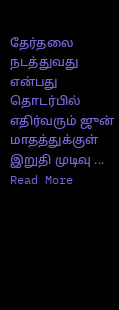தேர்தலை நடத்துவது என்பது தொடர்பில்  எதிர்வரும் ஜுன் மாதத்துக்குள் இறுதி முடிவு ... Read More